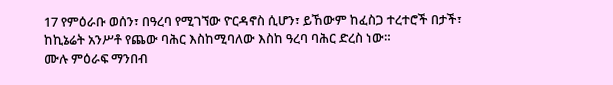17 የምዕራቡ ወሰን፣ በዓረባ የሚገኘው ዮርዳኖስ ሲሆን፣ ይኸውም ከፈስጋ ተረተሮች በታች፣ ከኪኔሬት አንሥቶ የጨው ባሕር እስከሚባለው እስከ ዓረባ ባሕር ድረስ ነው።
ሙሉ ምዕራፍ ማንበብ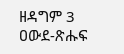ዘዳግም 3
ዐውደ-ጽሑፍ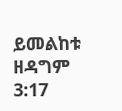ይመልከቱ ዘዳግም 3:17